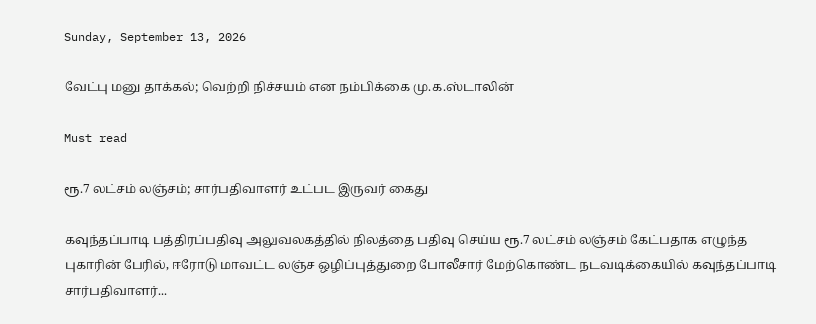Sunday, September 13, 2026

வேட்பு மனு தாக்கல்; வெற்றி நிச்சயம் என நம்பிக்கை மு.க.ஸ்டாலின்

Must read

ரூ.7 லட்சம் லஞ்சம்; சார்பதிவாளர் உட்பட இருவர் கைது

கவுந்தப்பாடி பத்திரப்பதிவு அலுவலகத்தில் நிலத்தை பதிவு செய்ய ரூ.7 லட்சம் லஞ்சம் கேட்பதாக எழுந்த புகாரின் பேரில், ஈரோடு மாவட்ட லஞ்ச ஒழிப்புத்துறை போலீசார் மேற்கொண்ட நடவடிக்கையில் கவுந்தப்பாடி சார்பதிவாளர்...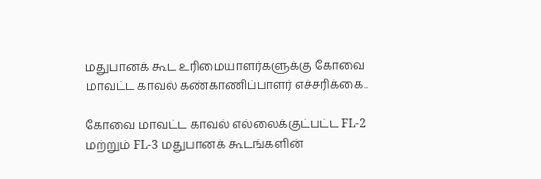மதுபானக் கூட உரிமையாளர்களுக்கு கோவை மாவட்ட காவல் கண்காணிப்பாளர் எச்சரிக்கை..

கோவை மாவட்ட காவல் எல்லைக்குட்பட்ட FL-2 மற்றும் FL-3 மதுபானக் கூடங்களின்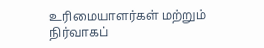உரிமையாளர்கள் மற்றும் நிர்வாகப்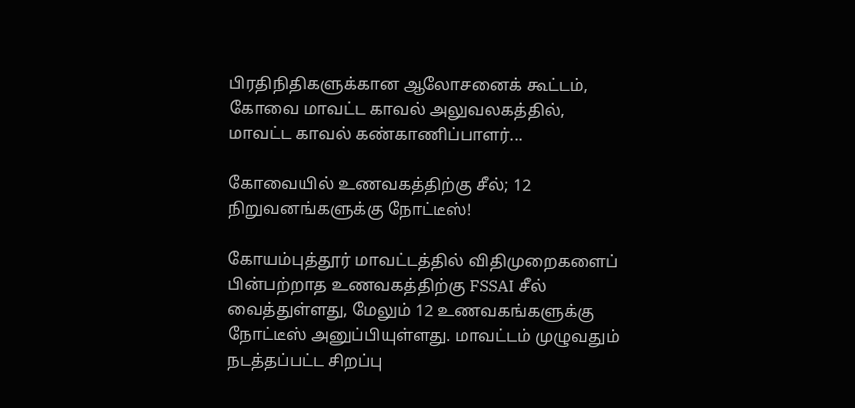பிரதிநிதிகளுக்கான ஆலோசனைக் கூட்டம், கோவை மாவட்ட காவல் அலுவலகத்தில், மாவட்ட காவல் கண்காணிப்பாளர்...

கோவையில் உணவகத்திற்கு சீல்; 12 நிறுவனங்களுக்கு நோட்டீஸ்!

கோயம்புத்தூர் மாவட்டத்தில் விதிமுறைகளைப் பின்பற்றாத உணவகத்திற்கு FSSAI சீல் வைத்துள்ளது, மேலும் 12 உணவகங்களுக்கு நோட்டீஸ் அனுப்பியுள்ளது. மாவட்டம் முழுவதும் நடத்தப்பட்ட சிறப்பு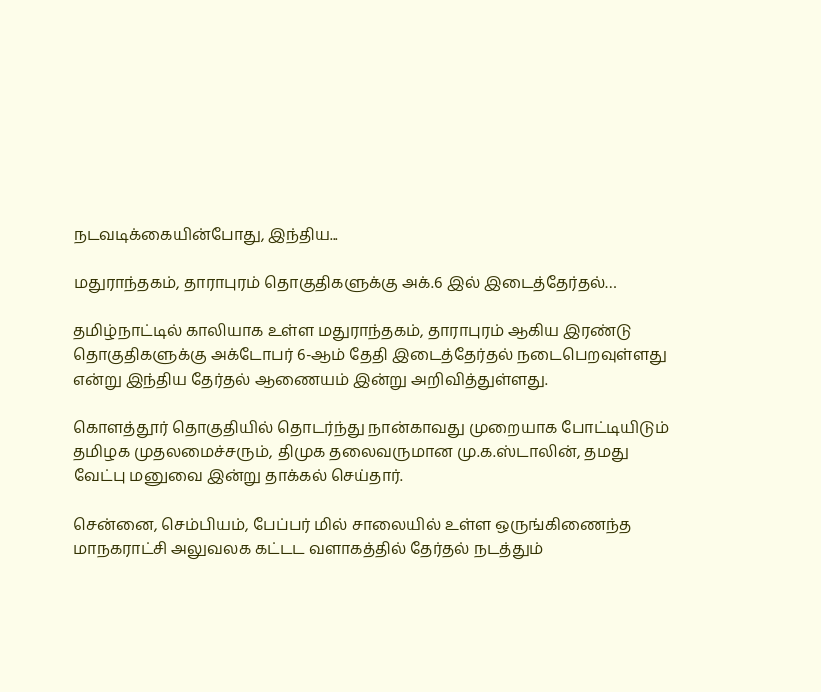நடவடிக்கையின்போது, இந்திய...

மதுராந்தகம், தாராபுரம் தொகுதிகளுக்கு அக்.6 இல் இடைத்தேர்தல்…

தமிழ்நாட்டில் காலியாக உள்ள மதுராந்தகம், தாராபுரம் ஆகிய இரண்டு தொகுதிகளுக்கு அக்டோபர் 6-ஆம் தேதி இடைத்தேர்தல் நடைபெறவுள்ளது என்று இந்திய தேர்தல் ஆணையம் இன்று அறிவித்துள்ளது.

கொளத்தூர் தொகுதியில் தொடர்ந்து நான்காவது முறையாக போட்டியிடும் தமிழக முதலமைச்சரும், திமுக தலைவருமான மு.க.ஸ்டாலின், தமது வேட்பு மனுவை இன்று தாக்கல் செய்தார்.

சென்னை, செம்பியம், பேப்பர் மில் சாலையில் உள்ள ஒருங்கிணைந்த மாநகராட்சி அலுவலக கட்டட வளாகத்தில் தேர்தல் நடத்தும்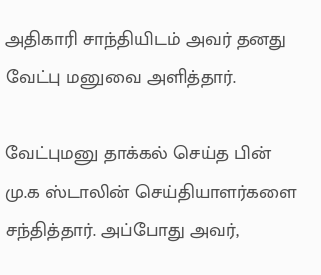அதிகாரி சாந்தியிடம் அவர் தனது வேட்பு மனுவை அளித்தார்.

வேட்புமனு தாக்கல் செய்த பின் மு.க ஸ்டாலின் செய்தியாளர்களை சந்தித்தார். அப்போது அவர்,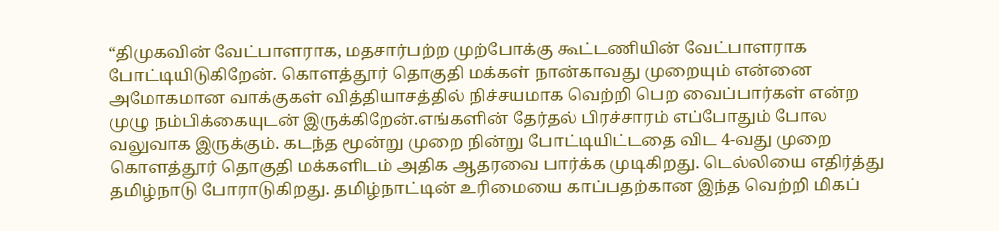“திமுகவின் வேட்பாளராக, மதசார்பற்ற முற்போக்கு கூட்டணியின் வேட்பாளராக போட்டியிடுகிறேன். கொளத்தூர் தொகுதி மக்கள் நான்காவது முறையும் என்னை அமோகமான வாக்குகள் வித்தியாசத்தில் நிச்சயமாக வெற்றி பெற வைப்பார்கள் என்ற முழு நம்பிக்கையுடன் இருக்கிறேன்.எங்களின் தேர்தல் பிரச்சாரம் எப்போதும் போல வலுவாக இருக்கும். கடந்த மூன்று முறை நின்று போட்டியிட்டதை விட 4-வது முறை கொளத்தூர் தொகுதி மக்களிடம் அதிக ஆதரவை பார்க்க முடிகிறது. டெல்லியை எதிர்த்து தமிழ்நாடு போராடுகிறது. தமிழ்நாட்டின் உரிமையை காப்பதற்கான இந்த வெற்றி மிகப்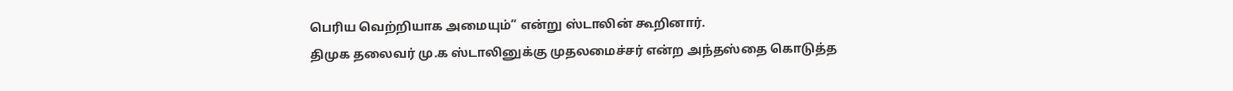பெரிய வெற்றியாக அமையும்” என்று ஸ்டாலின் கூறினார்.
திமுக தலைவர் மு.க ஸ்டாலினுக்கு முதலமைச்சர் என்ற அந்தஸ்தை கொடுத்த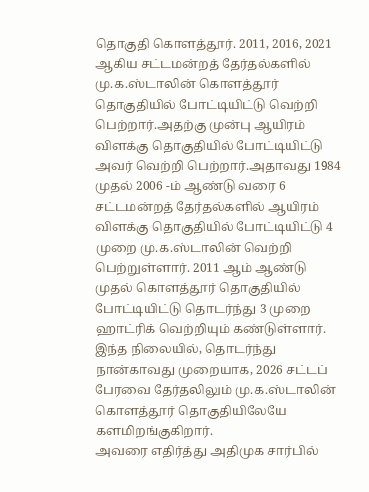தொகுதி கொளத்தூர். 2011, 2016, 2021 ஆகிய சட்டமன்றத் தேர்தல்களில் மு.க.ஸ்டாலின் கொளத்தூர் தொகுதியில் போட்டியிட்டு வெற்றி பெற்றார்.அதற்கு முன்பு ஆயிரம் விளக்கு தொகுதியில் போட்டியிட்டு அவர் வெற்றி பெற்றார்.அதாவது 1984 முதல் 2006 -ம் ஆண்டு வரை 6 சட்டமன்றத் தேர்தல்களில் ஆயிரம் விளக்கு தொகுதியில் போட்டியிட்டு 4 முறை மு.க.ஸ்டாலின் வெற்றி பெற்றுள்ளார். 2011 ஆம் ஆண்டு முதல் கொளத்தூர் தொகுதியில் போட்டியிட்டு தொடர்ந்து 3 முறை ஹாட்ரிக் வெற்றியும் கண்டுள்ளார். இந்த நிலையில், தொடர்ந்து நான்காவது முறையாக, 2026 சட்டப் பேரவை தேர்தலிலும் மு.க.ஸ்டாலின் கொளத்தூர் தொகுதியிலேயே களமிறங்குகிறார்.
அவரை எதிர்த்து அதிமுக சார்பில்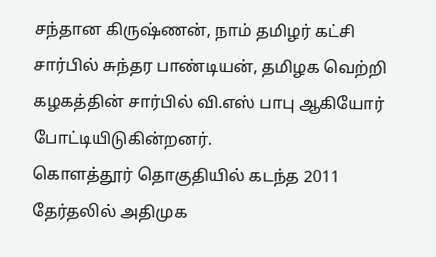சந்தான கிருஷ்ணன், நாம் தமிழர் கட்சி சார்பில் சுந்தர பாண்டியன், தமிழக வெற்றி கழகத்தின் சார்பில் வி.எஸ் பாபு ஆகியோர் போட்டியிடுகின்றனர்.
கொளத்தூர் தொகுதியில் கடந்த 2011 தேர்தலில் அதிமுக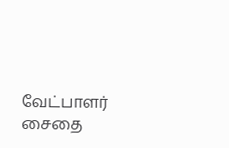வேட்பாளர் சைதை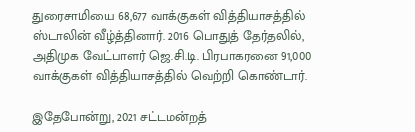துரைசாமியை 68,677 வாக்குகள் வித்தியாசத்தில் ஸ்டாலின் வீழ்த்தினார். 2016 பொதுத் தேர்தலில், அதிமுக வேட்பாளர் ஜெ.சி.டி. பிரபாகரனை 91,000 வாக்குகள் வித்தியாசத்தில் வெற்றி கொண்டார்.

இதேபோன்று, 2021 சட்டமன்றத்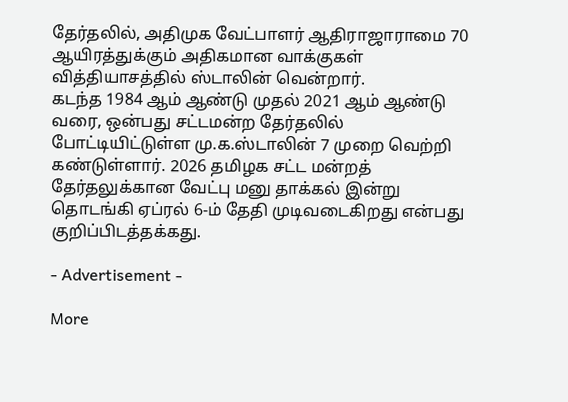தேர்தலில், அதிமுக வேட்பாளர் ஆதிராஜாராமை 70 ஆயிரத்துக்கும் அதிகமான வாக்குகள் வித்தியாசத்தில் ஸ்டாலின் வென்றார்.
கடந்த 1984 ஆம் ஆண்டு முதல் 2021 ஆம் ஆண்டு வரை, ஒன்பது சட்டமன்ற தேர்தலில் போட்டியிட்டுள்ள மு.க.ஸ்டாலின் 7 முறை வெற்றி கண்டுள்ளார். 2026 தமிழக சட்ட மன்றத் தேர்தலுக்கான வேட்பு மனு தாக்கல் இன்று தொடங்கி ஏப்ரல் 6-ம் தேதி முடிவடைகிறது என்பது குறிப்பிடத்தக்கது.

- Advertisement -

More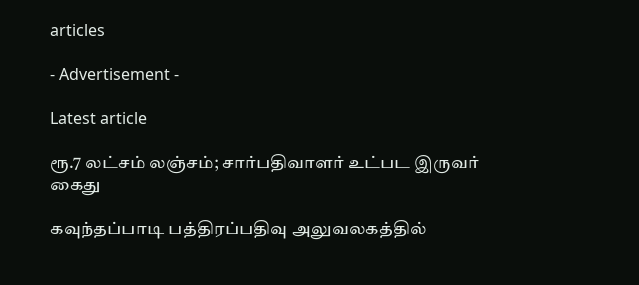articles

- Advertisement -

Latest article

ரூ.7 லட்சம் லஞ்சம்; சார்பதிவாளர் உட்பட இருவர் கைது

கவுந்தப்பாடி பத்திரப்பதிவு அலுவலகத்தில்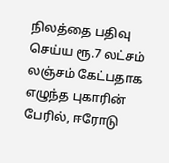நிலத்தை பதிவு செய்ய ரூ.7 லட்சம் லஞ்சம் கேட்பதாக எழுந்த புகாரின் பேரில், ஈரோடு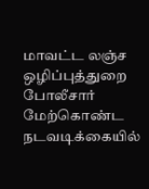மாவட்ட லஞ்ச ஒழிப்புத்துறை போலீசார் மேற்கொண்ட நடவடிக்கையில்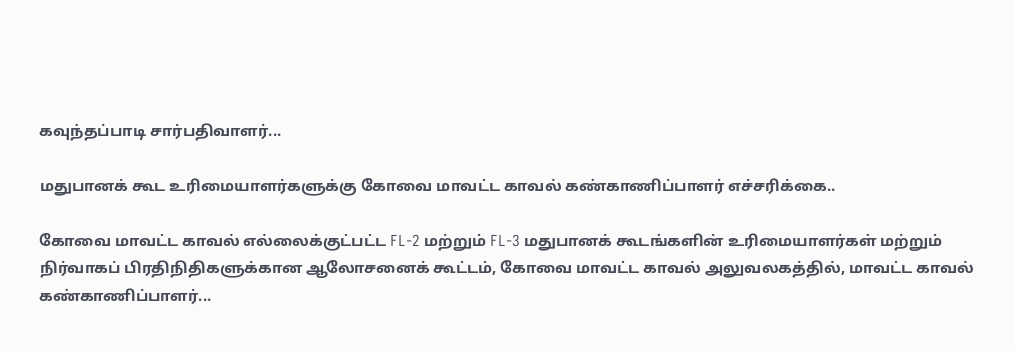கவுந்தப்பாடி சார்பதிவாளர்...

மதுபானக் கூட உரிமையாளர்களுக்கு கோவை மாவட்ட காவல் கண்காணிப்பாளர் எச்சரிக்கை..

கோவை மாவட்ட காவல் எல்லைக்குட்பட்ட FL-2 மற்றும் FL-3 மதுபானக் கூடங்களின் உரிமையாளர்கள் மற்றும் நிர்வாகப் பிரதிநிதிகளுக்கான ஆலோசனைக் கூட்டம், கோவை மாவட்ட காவல் அலுவலகத்தில், மாவட்ட காவல் கண்காணிப்பாளர்...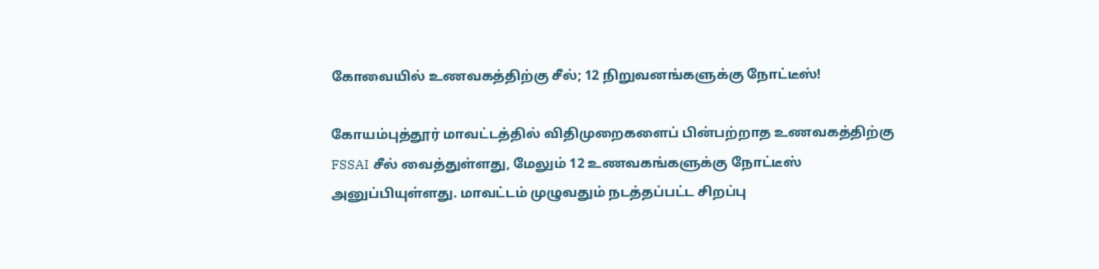கோவையில் உணவகத்திற்கு சீல்; 12 நிறுவனங்களுக்கு நோட்டீஸ்!

கோயம்புத்தூர் மாவட்டத்தில் விதிமுறைகளைப் பின்பற்றாத உணவகத்திற்கு FSSAI சீல் வைத்துள்ளது, மேலும் 12 உணவகங்களுக்கு நோட்டீஸ் அனுப்பியுள்ளது. மாவட்டம் முழுவதும் நடத்தப்பட்ட சிறப்பு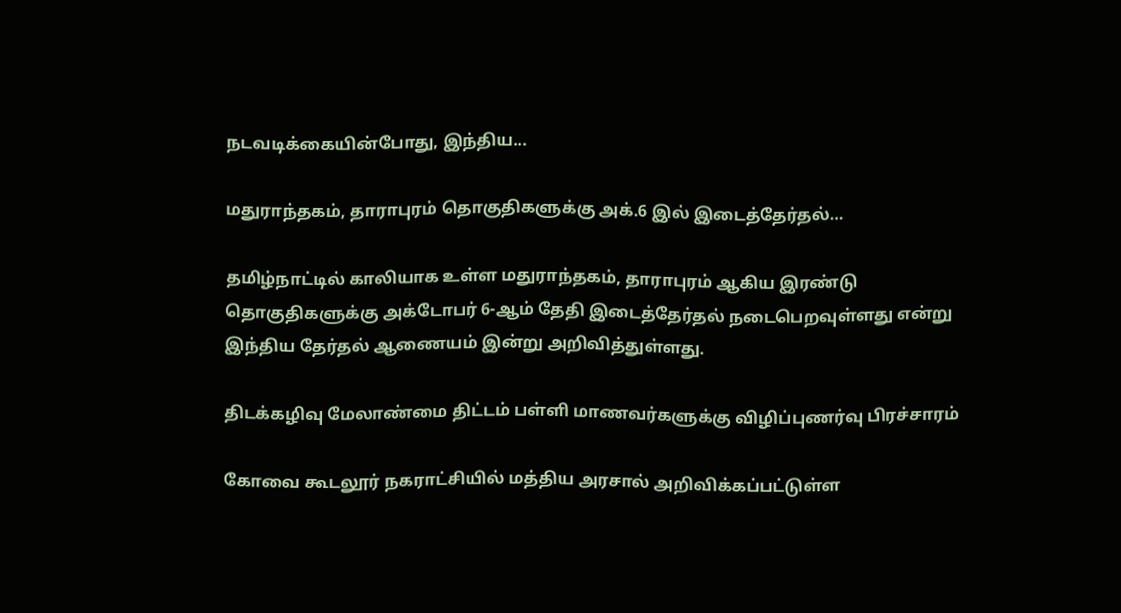நடவடிக்கையின்போது, இந்திய...

மதுராந்தகம், தாராபுரம் தொகுதிகளுக்கு அக்.6 இல் இடைத்தேர்தல்…

தமிழ்நாட்டில் காலியாக உள்ள மதுராந்தகம், தாராபுரம் ஆகிய இரண்டு தொகுதிகளுக்கு அக்டோபர் 6-ஆம் தேதி இடைத்தேர்தல் நடைபெறவுள்ளது என்று இந்திய தேர்தல் ஆணையம் இன்று அறிவித்துள்ளது.

திடக்கழிவு மேலாண்மை திட்டம் பள்ளி மாணவர்களுக்கு விழிப்புணர்வு பிரச்சாரம்

கோவை கூடலூர் நகராட்சியில் மத்திய அரசால் அறிவிக்கப்பட்டுள்ள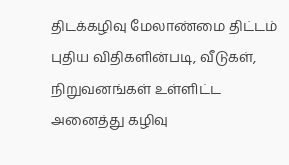திடக்கழிவு மேலாண்மை திட்டம் புதிய விதிகளின்படி, வீடுகள், நிறுவனங்கள் உள்ளிட்ட அனைத்து கழிவு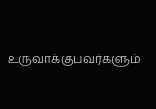உருவாக்குபவர்களும்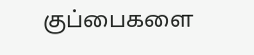குப்பைகளை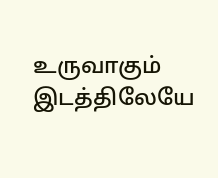உருவாகும் இடத்திலேயே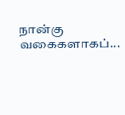நான்கு வகைகளாகப்...